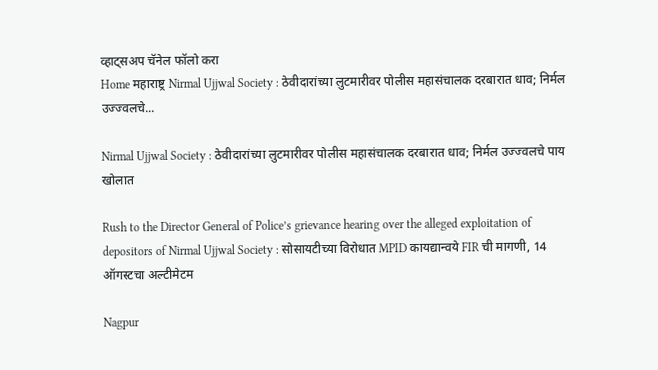व्हाट्सअप चॅनेल फॉलो करा
Home महाराष्ट्र Nirmal Ujjwal Society : ठेवीदारांच्या लुटमारीवर पोलीस महासंचालक दरबारात धाव; निर्मल उज्ज्वलचे...

Nirmal Ujjwal Society : ठेवीदारांच्या लुटमारीवर पोलीस महासंचालक दरबारात धाव; निर्मल उज्ज्वलचे पाय खोलात

Rush to the Director General of Police’s grievance hearing over the alleged exploitation of depositors of Nirmal Ujjwal Society : सोसायटीच्या विरोधात MPID कायद्यान्वये FIR ची मागणी, 14 ऑगस्टचा अल्टीमेटम

Nagpur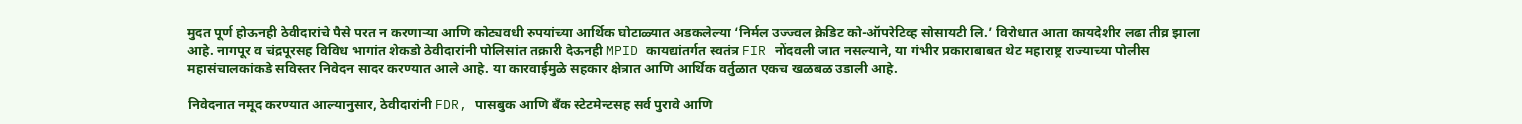मुदत पूर्ण होऊनही ठेवीदारांचे पैसे परत न करणाऱ्या आणि कोट्यवधी रुपयांच्या आर्थिक घोटाळ्यात अडकलेल्या ‘निर्मल उज्ज्वल क्रेडिट को-ऑपरेटिव्ह सोसायटी लि.’ विरोधात आता कायदेशीर लढा तीव्र झाला आहे. नागपूर व चंद्रपूरसह विविध भागांत शेकडो ठेवीदारांनी पोलिसांत तक्रारी देऊनही MPID कायद्यांतर्गत स्वतंत्र FIR नोंदवली जात नसल्याने, या गंभीर प्रकाराबाबत थेट महाराष्ट्र राज्याच्या पोलीस महासंचालकांकडे सविस्तर निवेदन सादर करण्यात आले आहे. या कारवाईमुळे सहकार क्षेत्रात आणि आर्थिक वर्तुळात एकच खळबळ उडाली आहे.

निवेदनात नमूद करण्यात आल्यानुसार, ठेवीदारांनी FDR, पासबुक आणि बँक स्टेटमेन्टसह सर्व पुरावे आणि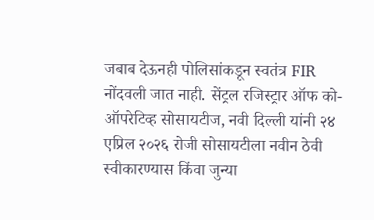जबाब देऊनही पोलिसांकडून स्वतंत्र FIR नोंदवली जात नाही. सेंट्रल रजिस्ट्रार ऑफ को-ऑपरेटिव्ह सोसायटीज, नवी दिल्ली यांनी २४ एप्रिल २०२६ रोजी सोसायटीला नवीन ठेवी स्वीकारण्यास किंवा जुन्या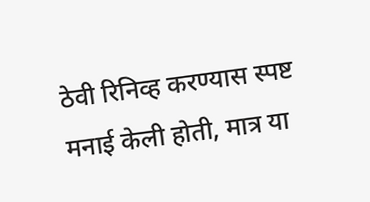ठेवी रिनिव्ह करण्यास स्पष्ट मनाई केली होती, मात्र या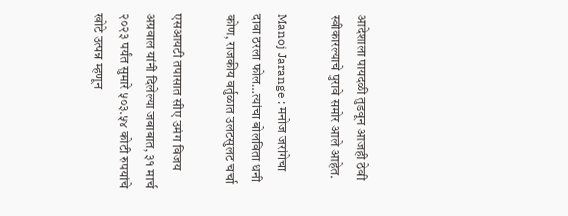आदेशाला पायदळी तुडवून आजही ठेवी स्वीकारल्याचे पुरावे समोर आले आहेत.

Manoj Jarange : मनोज जरांगेचा दावा ठरला फोल…त्यांचा बोलविता धनी कोण, राजकीय वर्तुळात उलटसुलट चर्चा

एसआयटी तपासात सीए उमंग विजय अग्रवाल यांनी दिलेल्या जबाबात, ३१ मार्च २०२३ पर्यंत सुमारे ५०३.५४ कोटी रुपयांचे खोटे उत्पन्न म्हणून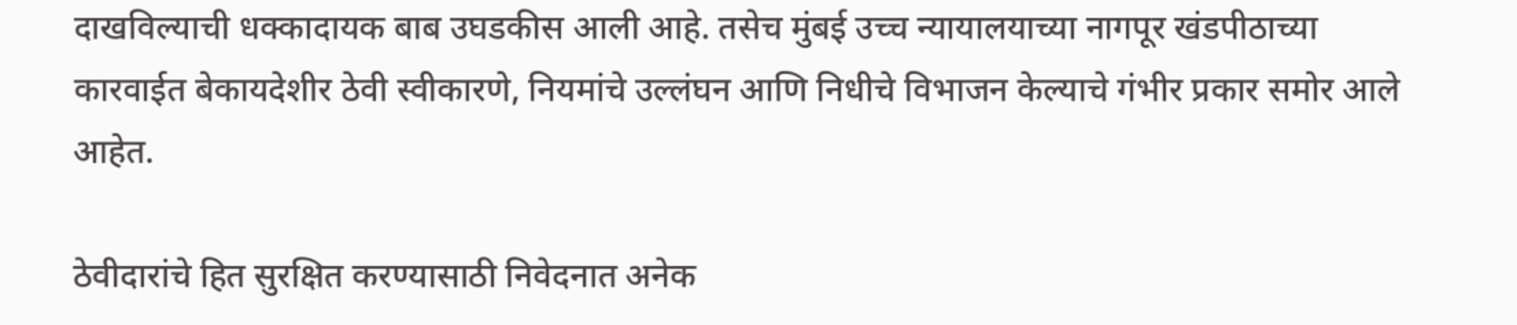दाखविल्याची धक्कादायक बाब उघडकीस आली आहे. तसेच मुंबई उच्च न्यायालयाच्या नागपूर खंडपीठाच्या कारवाईत बेकायदेशीर ठेवी स्वीकारणे, नियमांचे उल्लंघन आणि निधीचे विभाजन केल्याचे गंभीर प्रकार समोर आले आहेत.

ठेवीदारांचे हित सुरक्षित करण्यासाठी निवेदनात अनेक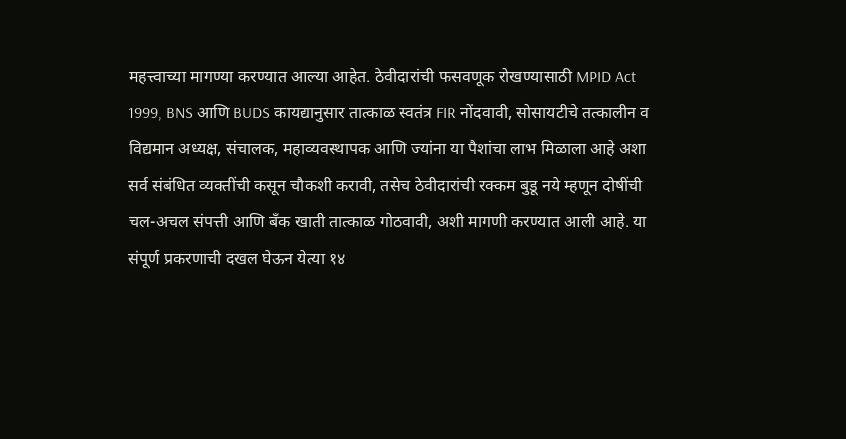महत्त्वाच्या मागण्या करण्यात आल्या आहेत. ठेवीदारांची फसवणूक रोखण्यासाठी MPID Act 1999, BNS आणि BUDS कायद्यानुसार तात्काळ स्वतंत्र FIR नोंदवावी, सोसायटीचे तत्कालीन व विद्यमान अध्यक्ष, संचालक, महाव्यवस्थापक आणि ज्यांना या पैशांचा लाभ मिळाला आहे अशा सर्व संबंधित व्यक्तींची कसून चौकशी करावी, तसेच ठेवीदारांची रक्कम बुडू नये म्हणून दोषींची चल-अचल संपत्ती आणि बँक खाती तात्काळ गोठवावी, अशी मागणी करण्यात आली आहे. या संपूर्ण प्रकरणाची दखल घेऊन येत्या १४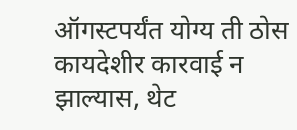ऑगस्टपर्यंत योग्य ती ठोस कायदेशीर कारवाई न झाल्यास, थेट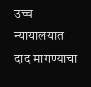उच्च न्यायालयात दाद मागण्याचा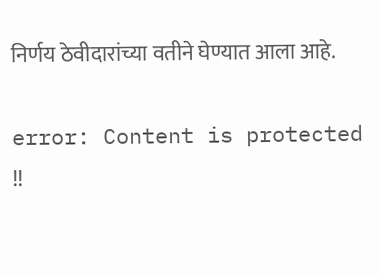निर्णय ठेवीदारांच्या वतीने घेण्यात आला आहे.

error: Content is protected !!